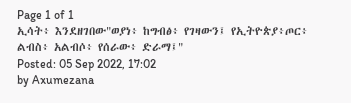Page 1 of 1
ኢሳት፥ እንደዘገበው"ወያነ፥ ከግብፅ፥ የገዛውን፤ የኢትዮጵያ፥ጦር፥ ልብስ፥ አልብሶ፥ የሰራው፥ ድራማ፤"
Posted: 05 Sep 2022, 17:02
by Axumezana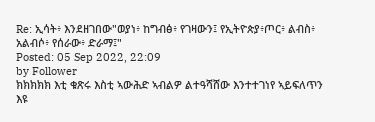Re: ኢሳት፥ እንደዘገበው"ወያነ፥ ከግብፅ፥ የገዛውን፤ የኢትዮጵያ፥ጦር፥ ልብስ፥ አልብሶ፥ የሰራው፥ ድራማ፤"
Posted: 05 Sep 2022, 22:09
by Follower
ክክክክክ እቲ ቁጽሩ እስቲ ኣውሕድ ኣብልዎ ልተዓሻሸው እንተተገነየ ኣይፍለጥን እዩ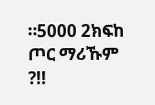።5000 2ክፍከ ጦር ማሪኹም ?!!